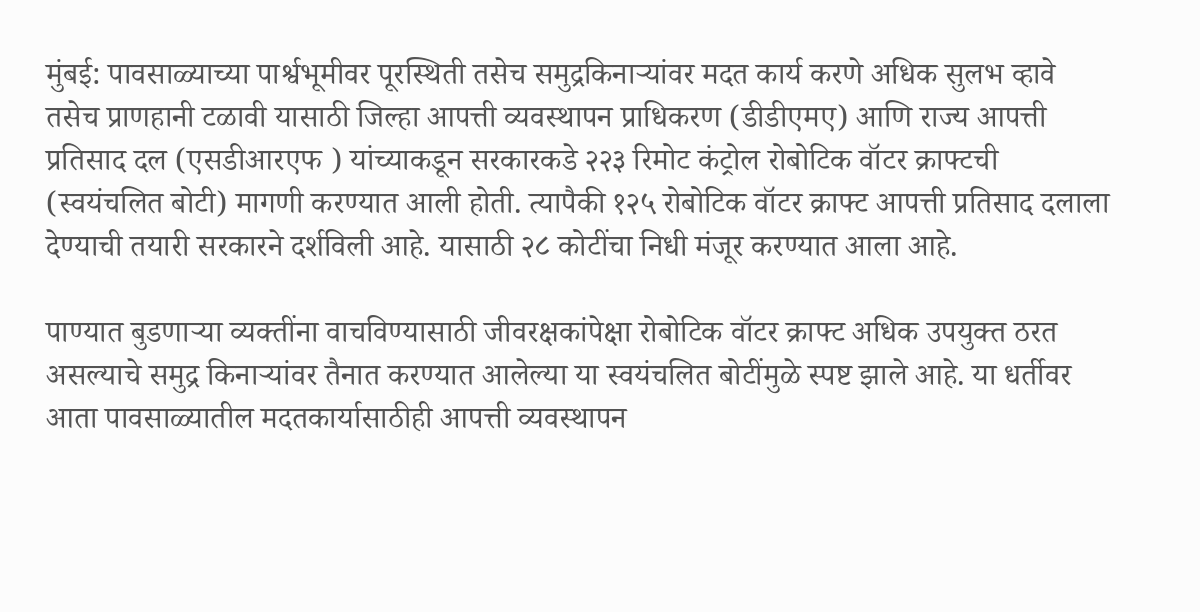मुंबई: पावसाळ्याच्या पार्श्वभूमीवर पूरस्थिती तसेच समुद्रकिनाऱ्यांवर मदत कार्य करणे अधिक सुलभ व्हावे तसेच प्राणहानी टळावी यासाठी जिल्हा आपत्ती व्यवस्थापन प्राधिकरण (डीडीएमए) आणि राज्य आपत्ती प्रतिसाद दल (एसडीआरएफ ) यांच्याकडून सरकारकडे २२३ रिमोट कंट्रोल रोबोटिक वॉटर क्राफ्टची (स्वयंचलित बोटी) मागणी करण्यात आली होती. त्यापैकी १२५ रोबोटिक वॉटर क्राफ्ट आपत्ती प्रतिसाद दलाला देण्याची तयारी सरकारने दर्शविली आहे. यासाठी २८ कोटींचा निधी मंजूर करण्यात आला आहे.

पाण्यात बुडणाऱ्या व्यक्तींना वाचविण्यासाठी जीवरक्षकांपेक्षा रोबोटिक वॉटर क्राफ्ट अधिक उपयुक्त ठरत असल्याचे समुद्र किनाऱ्यांवर तैनात करण्यात आलेल्या या स्वयंचलित बोटींमुळे स्पष्ट झाले आहे. या धर्तीवर आता पावसाळ्यातील मदतकार्यासाठीही आपत्ती व्यवस्थापन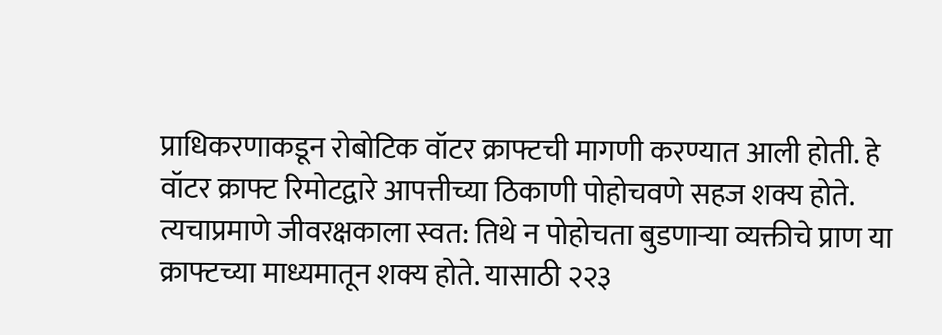प्राधिकरणाकडून रोबोटिक वॉटर क्राफ्टची मागणी करण्यात आली होती. हे वॉटर क्राफ्ट रिमोटद्वारे आपत्तीच्या ठिकाणी पोहोचवणे सहज शक्य होते. त्यचाप्रमाणे जीवरक्षकाला स्वत: तिथे न पोहोचता बुडणाऱ्या व्यक्तीचे प्राण या क्राफ्टच्या माध्यमातून शक्य होते. यासाठी २२३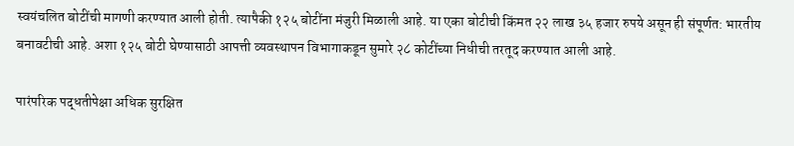स्वयंचलित बोटींची मागणी करण्यात आली होती. त्यापैकी १२५ बोटींना मंजुरी मिळाली आहे. या एका बोटीची किंमत २२ लाख ३५ हजार रुपये असून ही संपूर्णत: भारतीय बनावटीची आहे. अशा १२५ बोटी घेण्यासाठी आपत्ती व्यवस्थापन विभागाकडून सुमारे २८ कोटींच्या निधीची तरतूद करण्यात आली आहे.

पारंपरिक पद्धतीपेक्षा अधिक सुरक्षित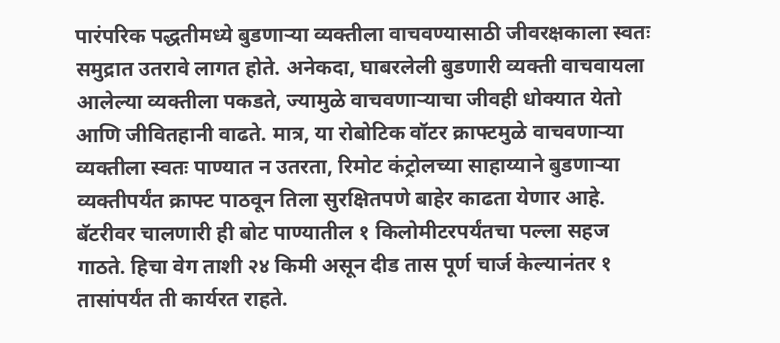पारंपरिक पद्धतीमध्ये बुडणाऱ्या व्यक्तीला वाचवण्यासाठी जीवरक्षकाला स्वतः समुद्रात उतरावे लागत होते. अनेकदा, घाबरलेली बुडणारी व्यक्ती वाचवायला आलेल्या व्यक्तीला पकडते, ज्यामुळे वाचवणाऱ्याचा जीवही धोक्यात येतो आणि जीवितहानी वाढते. मात्र, या रोबोटिक वॉटर क्राफ्टमुळे वाचवणाऱ्या व्यक्तीला स्वतः पाण्यात न उतरता, रिमोट कंट्रोलच्या साहाय्याने बुडणाऱ्या व्यक्तीपर्यंत क्राफ्ट पाठवून तिला सुरक्षितपणे बाहेर काढता येणार आहे. बॅटरीवर चालणारी ही बोट पाण्यातील १ किलोमीटरपर्यंतचा पल्ला सहज गाठते. हिचा वेग ताशी २४ किमी असून दीड तास पूर्ण चार्ज केल्यानंतर १ तासांपर्यंत ती कार्यरत राहते.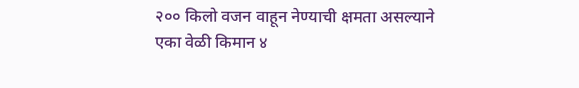२०० किलो वजन वाहून नेण्याची क्षमता असल्याने एका वेळी किमान ४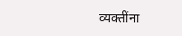व्यक्तींना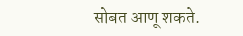सोबत आणू शकते.